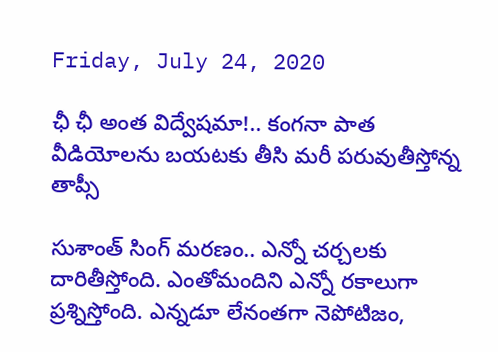Friday, July 24, 2020

ఛీ ఛీ అంత విద్వేషమా!.. కంగనా పాత వీడియోలను బయటకు తీసి మరీ పరువుతీస్తోన్న తాప్సీ

సుశాంత్ సింగ్ మరణం.. ఎన్నో చర్చలకు దారితీస్తోంది. ఎంతోమందిని ఎన్నో రకాలుగా ప్రశ్నిస్తోంది. ఎన్నడూ లేనంతగా నెపోటిజం,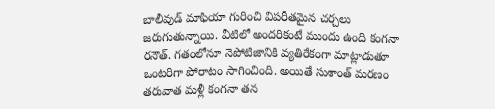బాలీవుడ్ మాఫియా గురించి విపరీతమైన చర్చలు జరుగుతున్నాయి. వీటిలో అందరికంటే ముందు ఉంది కంగనా రనౌత్. గతంలోనూ నెపోటిజానికి వ్యతిరేకంగా మాట్లాడుతూ ఒంటరిగా పోరాటం సాగించింది. అయితే సుశాంత్ మరణం తరువాత మళ్లీ కంగనా తన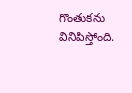గొంతుకను వినిపిస్తోంది.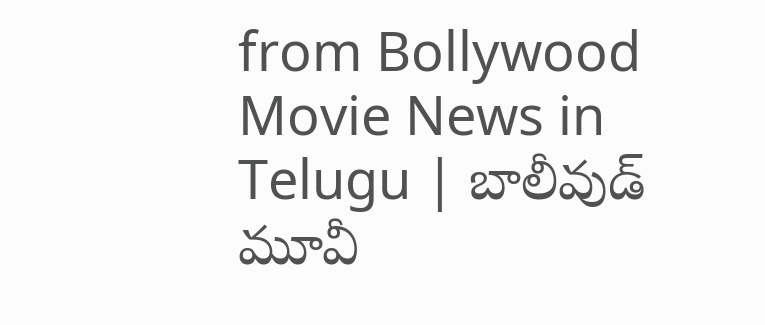from Bollywood Movie News in Telugu | బాలీవుడ్ మూవీ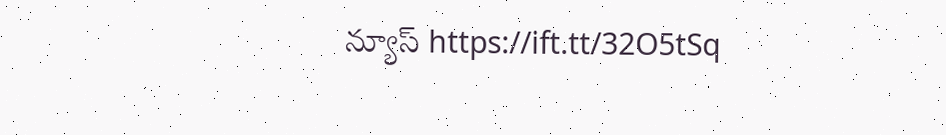న్యూస్ https://ift.tt/32O5tSq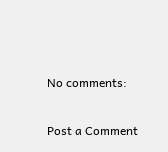No comments:

Post a Comment